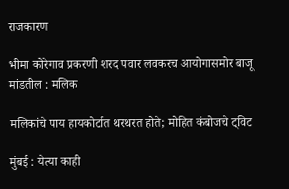राजकारण

भीमा कोरेगाव प्रकरणी शरद पवार लवकरच आयोगासमोर बाजू मांडतील : मलिक

मलिकांचे पाय हायकोर्टात थरथरत होते; मोहित कंबोजचे ट्विट

मुंबई : येत्या काही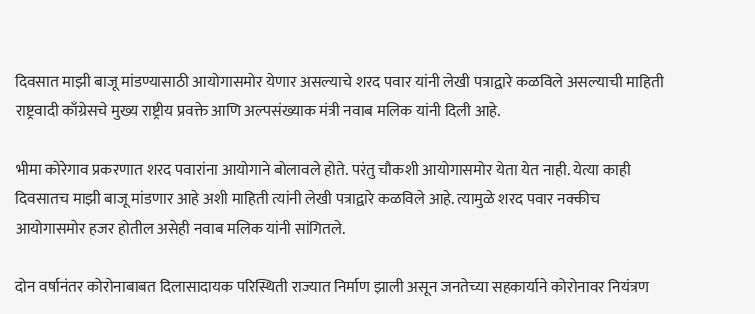दिवसात माझी बाजू मांडण्यासाठी आयोगासमोर येणार असल्याचे शरद पवार यांनी लेखी पत्राद्वारे कळविले असल्याची माहिती राष्ट्रवादी काँग्रेसचे मुख्य राष्ट्रीय प्रवक्ते आणि अल्पसंख्याक मंत्री नवाब मलिक यांनी दिली आहे.

भीमा कोरेगाव प्रकरणात शरद पवारांना आयोगाने बोलावले होते. परंतु चौकशी आयोगासमोर येता येत नाही. येत्या काही दिवसातच माझी बाजू मांडणार आहे अशी माहिती त्यांनी लेखी पत्राद्वारे कळविले आहे. त्यामुळे शरद पवार नक्कीच आयोगासमोर हजर होतील असेही नवाब मलिक यांनी सांगितले.

दोन वर्षानंतर कोरोनाबाबत दिलासादायक परिस्थिती राज्यात निर्माण झाली असून जनतेच्या सहकार्याने कोरोनावर नियंत्रण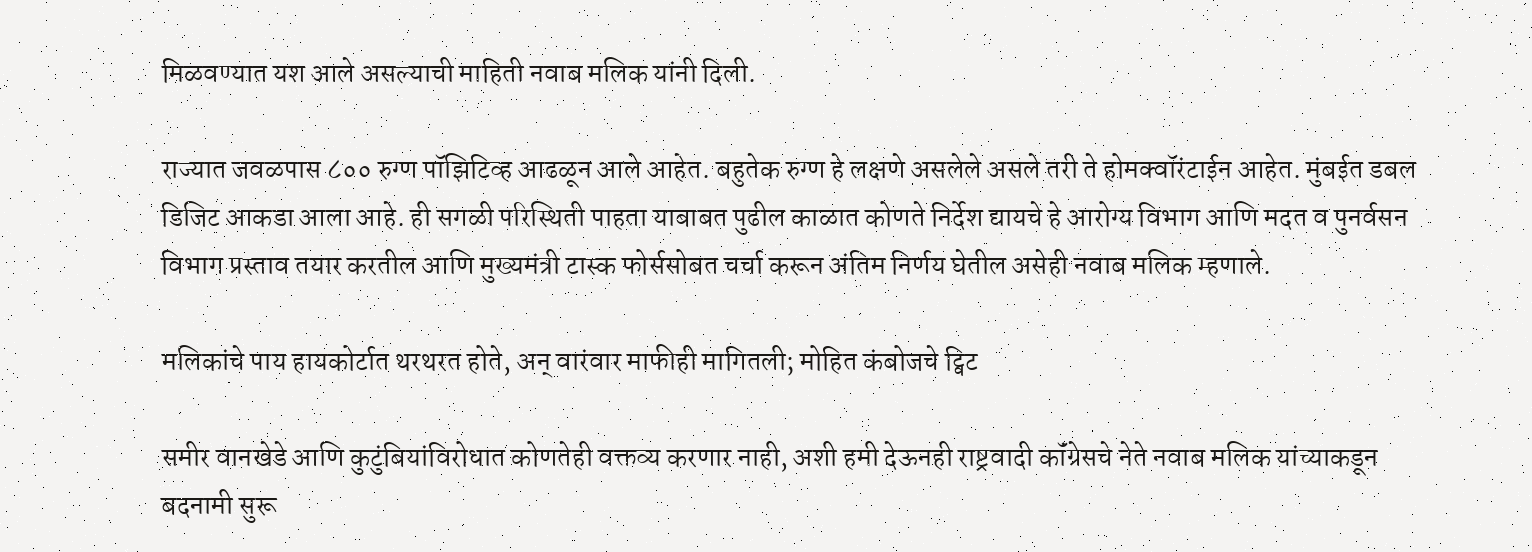मिळवण्यात यश आले असल्याची माहिती नवाब मलिक यांनी दिली.

राज्यात जवळपास ८०० रुग्ण पॉझिटिव्ह आढळून आले आहेत. बहुतेक रुग्ण हे लक्षणे असलेले असले तरी ते होमक्वॉरंटाईन आहेत. मुंबईत डबल डिजिट आकडा आला आहे. ही सगळी परिस्थिती पाहता याबाबत पुढील काळात कोणते निर्देश द्यायचे हे आरोग्य विभाग आणि मदत व पुनर्वसन विभाग प्रस्ताव तयार करतील आणि मुख्यमंत्री टास्क फोर्ससोबत चर्चा करून अंतिम निर्णय घेतील असेही नवाब मलिक म्हणाले.

मलिकांचे पाय हायकोर्टात थरथरत होते, अन् वारंवार माफीही मागितली; मोहित कंबोजचे ट्विट

समीर वानखेडे आणि कुटुंबियांविरोधात कोणतेही वक्तव्य करणार नाही, अशी हमी देऊनही राष्ट्रवादी कॉंग्रेसचे नेते नवाब मलिक यांच्याकडून बदनामी सुरू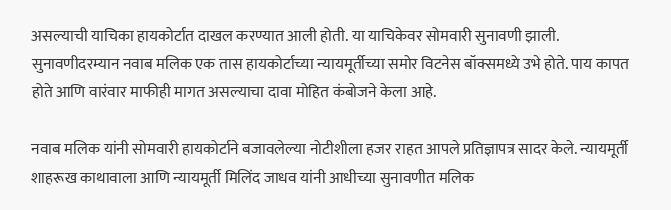असल्याची याचिका हायकोर्टात दाखल करण्यात आली होती. या याचिकेवर सोमवारी सुनावणी झाली. सुनावणीदरम्यान नवाब मलिक एक तास हायकोर्टाच्या न्यायमूर्तीच्या समोर विटनेस बॉक्समध्ये उभे होते. पाय कापत होते आणि वारंवार माफीही मागत असल्याचा दावा मोहित कंबोजने केला आहे.

नवाब मलिक यांनी सोमवारी हायकोर्टाने बजावलेल्या नोटीशीला हजर राहत आपले प्रतिज्ञापत्र सादर केले. न्यायमूर्ती शाहरूख काथावाला आणि न्यायमूर्ती मिलिंद जाधव यांनी आधीच्या सुनावणीत मलिक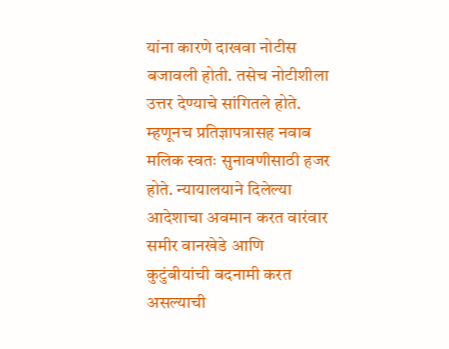यांना कारणे दाखवा नोटीस बजावली होती. तसेच नोटीशीला उत्तर देण्याचे सांगितले होते. म्हणूनच प्रतिज्ञापत्रासह नवाब मलिक स्वतः सुनावणीसाठी हजर होते. न्यायालयाने दिलेल्या आदेशाचा अवमान करत वारंवार समीर वानखेडे आणि कुटुंबीयांची बदनामी करत असल्याची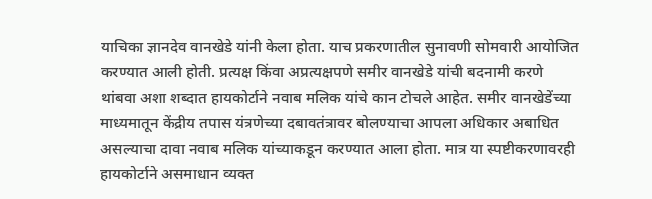याचिका ज्ञानदेव वानखेडे यांनी केला होता. याच प्रकरणातील सुनावणी सोमवारी आयोजित करण्यात आली होती. प्रत्यक्ष किंवा अप्रत्यक्षपणे समीर वानखेडे यांची बदनामी करणे थांबवा अशा शब्दात हायकोर्टाने नवाब मलिक यांचे कान टोचले आहेत. समीर वानखेडेंच्या माध्यमातून केंद्रीय तपास यंत्रणेच्या दबावतंत्रावर बोलण्याचा आपला अधिकार अबाधित असल्याचा दावा नवाब मलिक यांच्याकडून करण्यात आला होता. मात्र या स्पष्टीकरणावरही हायकोर्टाने असमाधान व्यक्त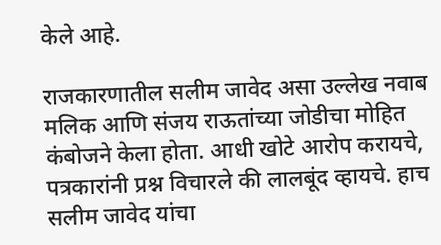केले आहे.

राजकारणातील सलीम जावेद असा उल्लेख नवाब मलिक आणि संजय राऊतांच्या जोडीचा मोहित कंबोजने केला होता. आधी खोटे आरोप करायचे, पत्रकारांनी प्रश्न विचारले की लालबूंद व्हायचे. हाच सलीम जावेद यांचा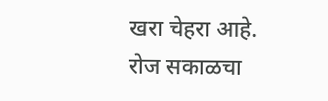खरा चेहरा आहे. रोज सकाळचा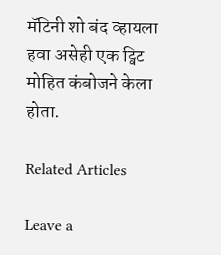मॅटिनी शो बंद व्हायला हवा असेही एक ट्विट मोहित कंबोजने केला होता.

Related Articles

Leave a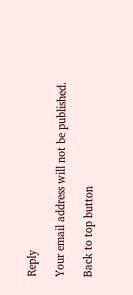Reply

Your email address will not be published.

Back to top button